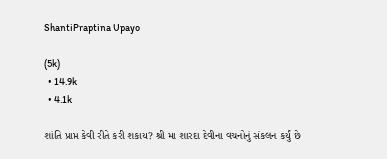ShantiPraptina Upayo

(5k)
  • 14.9k
  • 4.1k

શાંતિ પ્રાપ્ત કેવી રીતે કરી શકાય? શ્રી મા શારદા દેવીના વચનોનું સંકલન કર્યું છે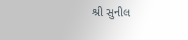શ્રી સુનીલ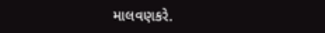માલવણકરે.